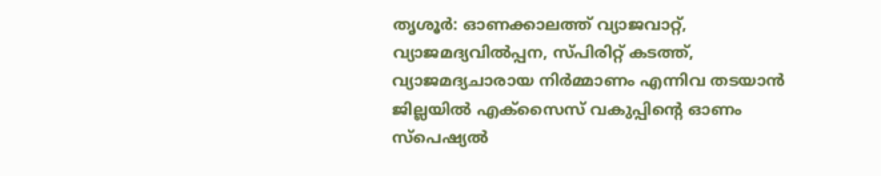തൃശൂർ: ഓണക്കാലത്ത് വ്യാജവാറ്റ്, വ്യാജമദ്യവിൽപ്പന, സ്പിരിറ്റ് കടത്ത്, വ്യാജമദ്യചാരായ നിർമ്മാണം എന്നിവ തടയാൻ ജില്ലയിൽ എക്സൈസ് വകുപ്പിന്റെ ഓണം സ്പെഷ്യൽ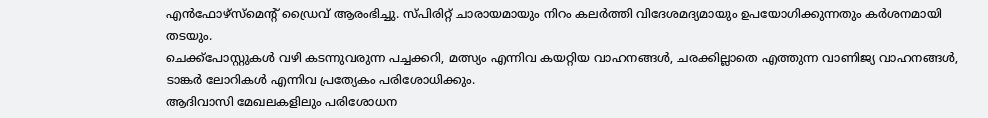എൻഫോഴ്സ്മെന്റ് ഡ്രൈവ് ആരംഭിച്ചു. സ്പിരിറ്റ് ചാരായമായും നിറം കലർത്തി വിദേശമദ്യമായും ഉപയോഗിക്കുന്നതും കർശനമായി തടയും.
ചെക്ക്പോസ്റ്റുകൾ വഴി കടന്നുവരുന്ന പച്ചക്കറി, മത്സ്യം എന്നിവ കയറ്റിയ വാഹനങ്ങൾ, ചരക്കില്ലാതെ എത്തുന്ന വാണിജ്യ വാഹനങ്ങൾ, ടാങ്കർ ലോറികൾ എന്നിവ പ്രത്യേകം പരിശോധിക്കും.
ആദിവാസി മേഖലകളിലും പരിശോധന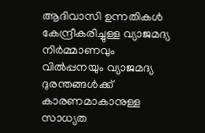ആദിവാസി ഉന്നതികൾ കേന്ദ്രീകരിച്ചുള്ള വ്യാജമദ്യ നിർമ്മാണവും വിൽപ്പനയും വ്യാജമദ്യ ദുരന്തങ്ങൾക്ക് കാരണമാകാനുള്ള സാധ്യത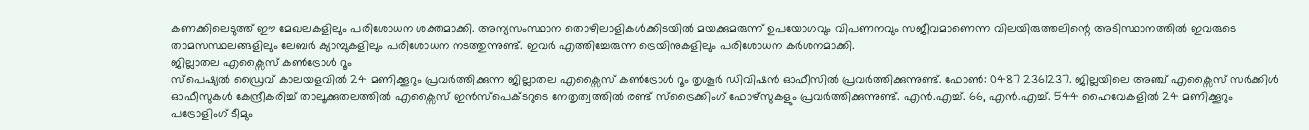കണക്കിലെടുത്ത് ഈ മേഖലകളിലും പരിശോധന ശക്തമാക്കി. അന്യസംസ്ഥാന തൊഴിലാളികൾക്കിടയിൽ മയക്കുമരുന്ന് ഉപയോഗവും വിപണനവും സജീവമാണെന്ന വിലയിരുത്തലിന്റെ അടിസ്ഥാനത്തിൽ ഇവരുടെ താമസസ്ഥലങ്ങളിലും ലേബർ ക്യാമ്പുകളിലും പരിശോധന നടത്തുന്നുണ്ട്. ഇവർ എത്തിച്ചേരുന്ന ട്രെയിനുകളിലും പരിശോധന കർശനമാക്കി.
ജില്ലാതല എക്സൈസ് കൺട്രോൾ റൂം
സ്പെഷ്യൽ ഡ്രൈവ് കാലയളവിൽ 24 മണിക്കൂറും പ്രവർത്തിക്കുന്ന ജില്ലാതല എക്സൈസ് കൺട്രോൾ റൂം തൃശൂർ ഡിവിഷൻ ഓഫീസിൽ പ്രവർത്തിക്കുന്നുണ്ട്. ഫോൺ: 0487 2361237. ജില്ലയിലെ അഞ്ച് എക്സൈസ് സർക്കിൾ ഓഫീസുകൾ കേന്ദ്രീകരിച്ച് താലൂക്കുതലത്തിൽ എക്സൈസ് ഇൻസ്പെക്ടറുടെ നേതൃത്വത്തിൽ രണ്ട് സ്ട്രൈക്കിംഗ് ഫോഴ്സുകളും പ്രവർത്തിക്കുന്നുണ്ട്. എൻ.എച്ച്. 66, എൻ.എച്ച്. 544 ഹൈവേകളിൽ 24 മണിക്കൂറും പട്രോളിംഗ് ടീമും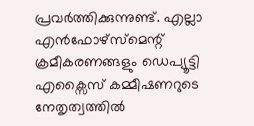പ്രവർത്തിക്കുന്നുണ്ട്. എല്ലാ എൻഫോഴ്സ്മെന്റ് ക്രമീകരണങ്ങളും ഡെപ്യൂട്ടി എക്സൈസ് കമ്മീഷണറുടെ നേതൃത്വത്തിൽ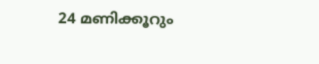24 മണിക്കൂറും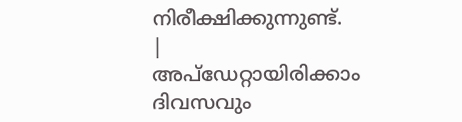നിരീക്ഷിക്കുന്നുണ്ട്.
|
അപ്ഡേറ്റായിരിക്കാം ദിവസവും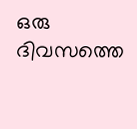ഒരു ദിവസത്തെ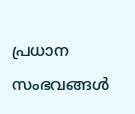പ്രധാന സംഭവങ്ങൾ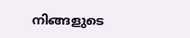നിങ്ങളുടെ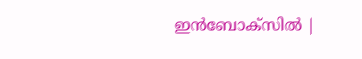ഇൻബോക്സിൽ |